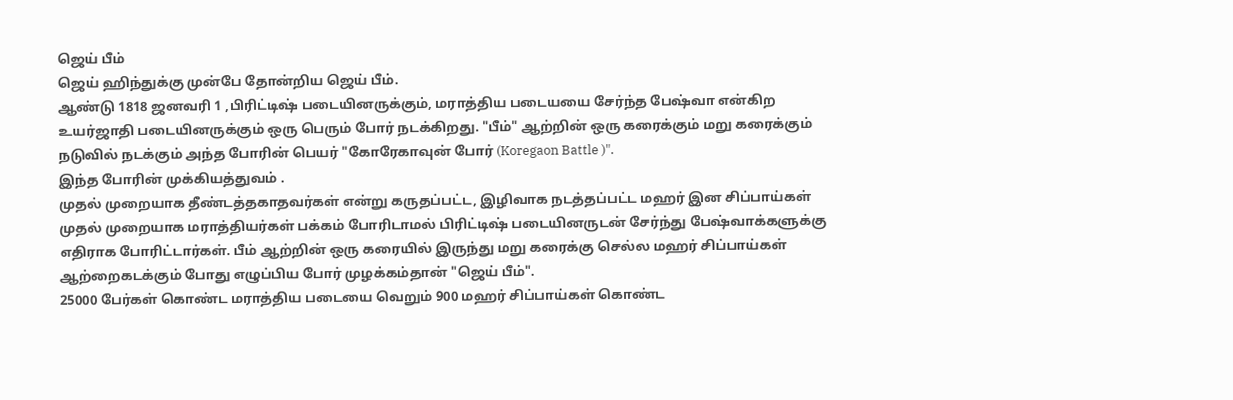ஜெய் பீம்
ஜெய் ஹிந்துக்கு முன்பே தோன்றிய ஜெய் பீம்.
ஆண்டு 1818 ஜனவரி 1 ,பிரிட்டிஷ் படையினருக்கும், மராத்திய படையயை சேர்ந்த பேஷ்வா என்கிற உயர்ஜாதி படையினருக்கும் ஒரு பெரும் போர் நடக்கிறது. "பீம்" ஆற்றின் ஒரு கரைக்கும் மறு கரைக்கும் நடுவில் நடக்கும் அந்த போரின் பெயர் "கோரேகாவுன் போர் (Koregaon Battle )".
இந்த போரின் முக்கியத்துவம் .
முதல் முறையாக தீண்டத்தகாதவர்கள் என்று கருதப்பட்ட, இழிவாக நடத்தப்பட்ட மஹர் இன சிப்பாய்கள் முதல் முறையாக மராத்தியர்கள் பக்கம் போரிடாமல் பிரிட்டிஷ் படையினருடன் சேர்ந்து பேஷ்வாக்களுக்கு எதிராக போரிட்டார்கள். பீம் ஆற்றின் ஒரு கரையில் இருந்து மறு கரைக்கு செல்ல மஹர் சிப்பாய்கள் ஆற்றைகடக்கும் போது எழுப்பிய போர் முழக்கம்தான் "ஜெய் பீம்".
25000 பேர்கள் கொண்ட மராத்திய படையை வெறும் 900 மஹர் சிப்பாய்கள் கொண்ட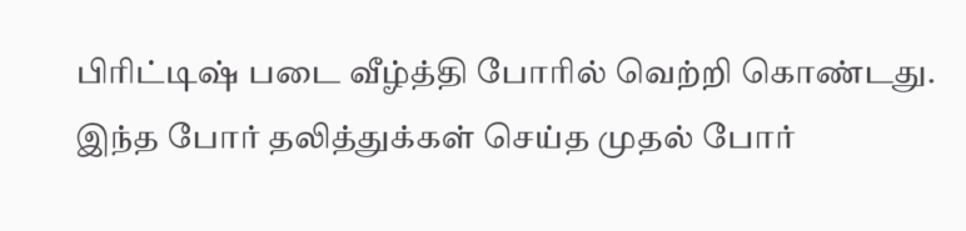பிரிட்டிஷ் படை வீழ்த்தி போரில் வெற்றி கொண்டது.
இந்த போர் தலித்துக்கள் செய்த முதல் போர்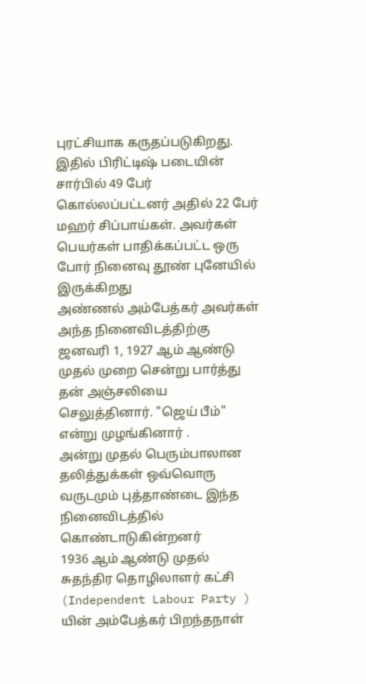புரட்சியாக கருதப்படுகிறது.
இதில் பிரிட்டிஷ் படையின் சார்பில் 49 பேர் கொல்லப்பட்டனர் அதில் 22 பேர் மஹர் சிப்பாய்கள். அவர்கள் பெயர்கள் பாதிக்கப்பட்ட ஒரு போர் நினைவு தூண் புனேயில் இருக்கிறது
அண்ணல் அம்பேத்கர் அவர்கள் அந்த நினைவிடத்திற்கு ஜனவரி 1, 1927 ஆம் ஆண்டு முதல் முறை சென்று பார்த்து தன் அஞ்சலியை செலுத்தினார். "ஜெய் பீம்" என்று முழங்கினார் .
அன்று முதல் பெரும்பாலான தலித்துக்கள் ஒவ்வொரு வருடமும் புத்தாண்டை இந்த நினைவிடத்தில் கொண்டாடுகின்றனர்
1936 ஆம் ஆண்டு முதல் சுதந்திர தொழிலாளர் கட்சி (Independent Labour Party ) யின் அம்பேத்கர் பிறந்தநாள்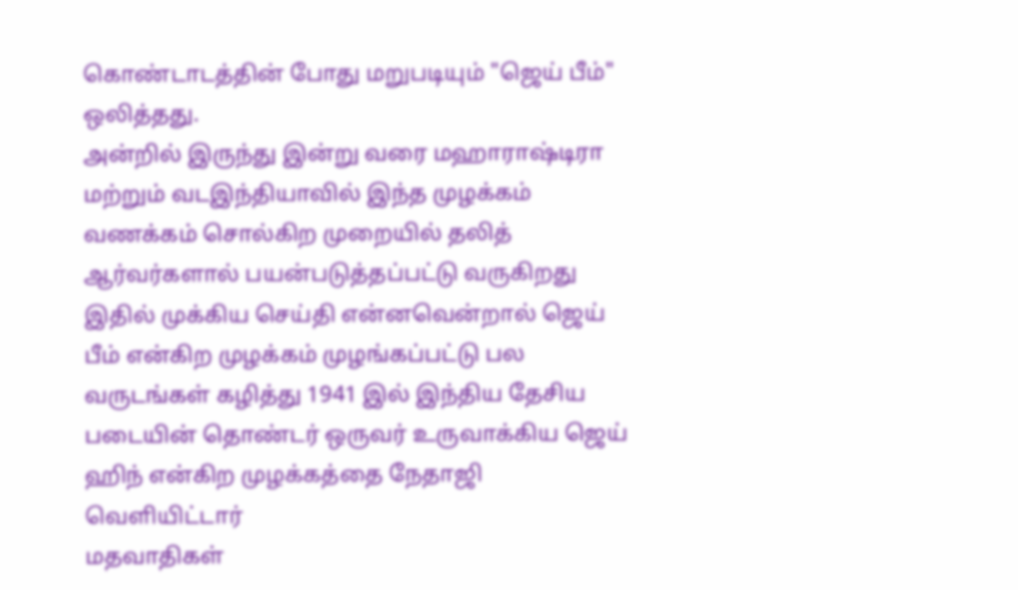கொண்டாடத்தின் போது மறுபடியும் "ஜெய் பீம்" ஒலித்தது.
அன்றில் இருந்து இன்று வரை மஹாராஷ்டிரா மற்றும் வடஇந்தியாவில் இந்த முழக்கம் வணக்கம் சொல்கிற முறையில் தலித் ஆர்வர்களால் பயன்படுத்தப்பட்டு வருகிறது
இதில் முக்கிய செய்தி என்னவென்றால் ஜெய் பீம் என்கிற முழக்கம் முழங்கப்பட்டு பல வருடங்கள் கழித்து 1941 இல் இந்திய தேசிய படையின் தொண்டர் ஒருவர் உருவாக்கிய ஜெய் ஹிந் என்கிற முழக்கத்தை நேதாஜி வெளியிட்டார்
மதவாதிகள்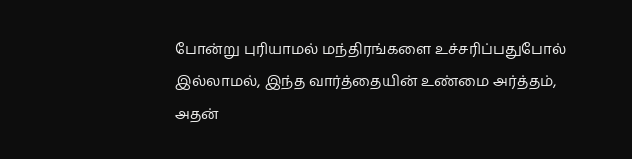போன்று புரியாமல் மந்திரங்களை உச்சரிப்பதுபோல் இல்லாமல், இந்த வார்த்தையின் உண்மை அர்த்தம், அதன்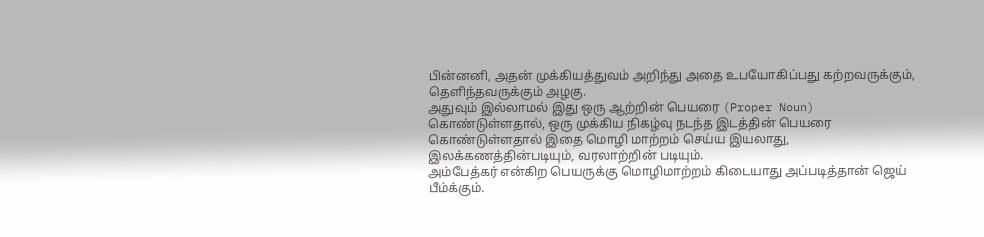பின்னனி, அதன் முக்கியத்துவம் அறிந்து அதை உபயோகிப்பது கற்றவருக்கும், தெளிந்தவருக்கும் அழகு.
அதுவும் இல்லாமல் இது ஒரு ஆற்றின் பெயரை (Proper Noun) கொண்டுள்ளதால், ஒரு முக்கிய நிகழ்வு நடந்த இடத்தின் பெயரை கொண்டுள்ளதால் இதை மொழி மாற்றம் செய்ய இயலாது, இலக்கணத்தின்படியும், வரலாற்றின் படியும்.
அம்பேத்கர் என்கிற பெயருக்கு மொழிமாற்றம் கிடையாது அப்படித்தான் ஜெய் பீம்க்கும்.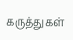கருத்துகள்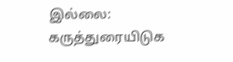இல்லை:
கருத்துரையிடுக